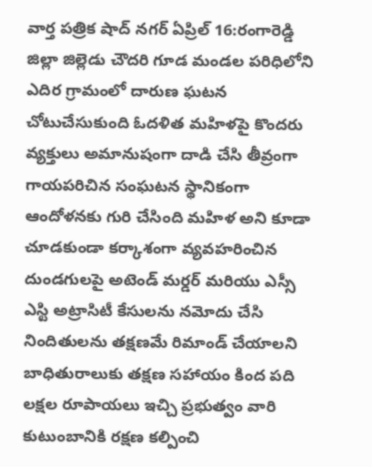వార్త పత్రిక షాద్ నగర్ ఏప్రిల్ 16:రంగారెడ్డి జిల్లా జిల్లెడు చౌదరి గూడ మండల పరిధిలోని ఎదిర గ్రామంలో దారుణ ఘటన చోటుచేసుకుంది ఓదళిత మహిళపై కొందరు వ్యక్తులు అమానుషంగా దాడి చేసి తీవ్రంగా గాయపరిచిన సంఘటన స్థానికంగా ఆందోళనకు గురి చేసింది మహిళ అని కూడా చూడకుండా కర్కాశంగా వ్యవహరించిన దుండగులపై అటెండ్ మర్డర్ మరియు ఎస్సీ ఎస్టి అట్రాసిటీ కేసులను నమోదు చేసి నిందితులను తక్షణమే రిమాండ్ చేయాలని బాధితురాలుకు తక్షణ సహాయం కింద పది లక్షల రూపాయలు ఇచ్చి ప్రభుత్వం వారి కుటుంబానికి రక్షణ కల్పించి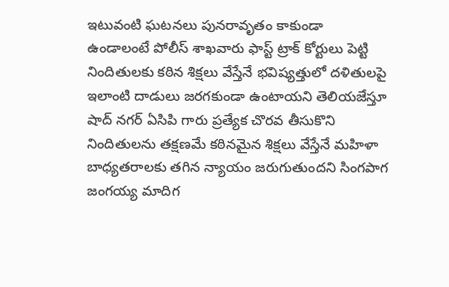ఇటువంటి ఘటనలు పునరావృతం కాకుండా ఉండాలంటే పోలీస్ శాఖవారు ఫాస్ట్ ట్రాక్ కోర్టులు పెట్టి నిందితులకు కఠిన శిక్షలు వేస్తేనే భవిష్యత్తులో దళితులపై ఇలాంటి దాడులు జరగకుండా ఉంటాయని తెలియజేస్తూ షాద్ నగర్ ఏసిపి గారు ప్రత్యేక చొరవ తీసుకొని నిందితులను తక్షణమే కఠినమైన శిక్షలు వేస్తేనే మహిళా బాధ్యతరాలకు తగిన న్యాయం జరుగుతుందని సింగపాగ జంగయ్య మాదిగ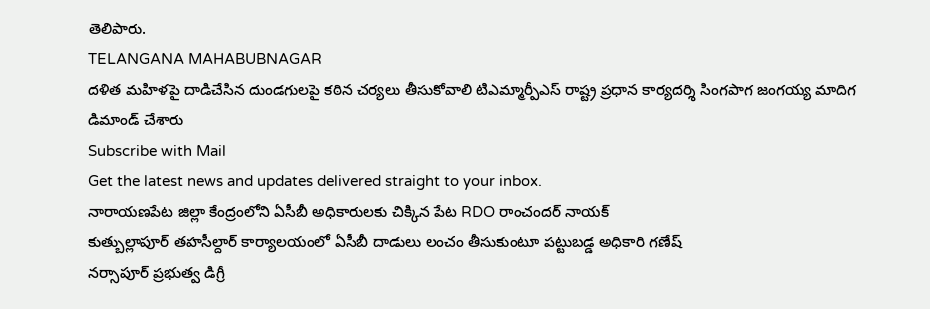తెలిపారు.
TELANGANA MAHABUBNAGAR
దళిత మహిళపై దాడిచేసిన దుండగులపై కఠిన చర్యలు తీసుకోవాలి టిఎమ్మార్పీఎస్ రాష్ట్ర ప్రధాన కార్యదర్శి సింగపాగ జంగయ్య మాదిగ డిమాండ్ చేశారు
Subscribe with Mail
Get the latest news and updates delivered straight to your inbox.
నారాయణపేట జిల్లా కేంద్రంలోని ఏసీబీ అధికారులకు చిక్కిన పేట RDO రాంచందర్ నాయక్
కుత్బుల్లాపూర్ తహసీల్దార్ కార్యాలయంలో ఏసీబీ దాడులు లంచం తీసుకుంటూ పట్టుబడ్డ అధికారి గణేష్
నర్సాపూర్ ప్రభుత్వ డిగ్రీ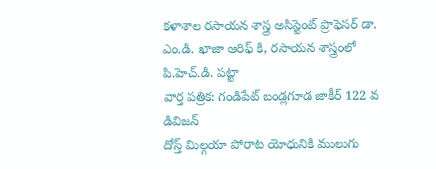కళాశాల రసాయన శాస్త్ర అసిస్టెంట్ ప్రొఫెసర్ డా. ఎం.డి. ఖాజా ఆరిఫ్ కి, రసాయన శాస్త్రంలో పి.హెచ్.డి. పట్టా
వార్త పత్రిక: గండిపేట్ బండ్లగూడ జాకీర్ 122 వ డివిజన్
దోస్త్ మిల్గయా పోరాట యోధునికి ములుగు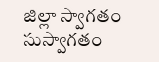జిల్లా స్వాగతం సుస్వాగతం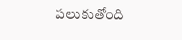పలుకుతోంది